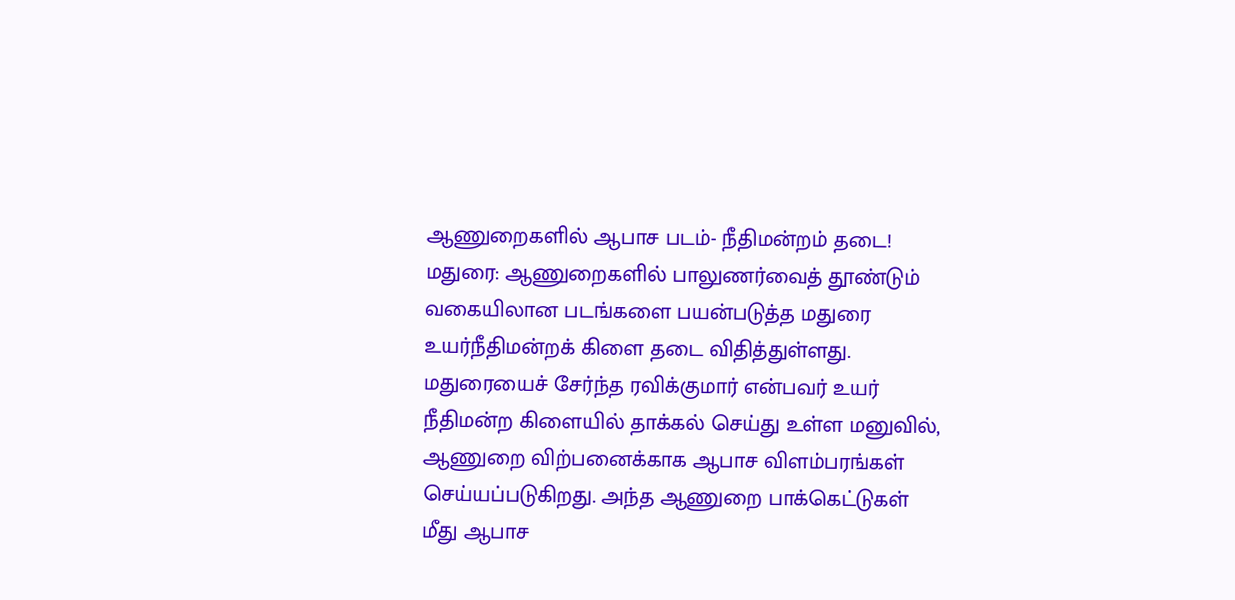ஆணுறைகளில் ஆபாச படம்- நீதிமன்றம் தடை!
மதுரை: ஆணுறைகளில் பாலுணர்வைத் தூண்டும் வகையிலான படங்களை பயன்படுத்த மதுரை உயர்நீதிமன்றக் கிளை தடை விதித்துள்ளது.
மதுரையைச் சேர்ந்த ரவிக்குமார் என்பவர் உயர் நீதிமன்ற கிளையில் தாக்கல் செய்து உள்ள மனுவில், ஆணுறை விற்பனைக்காக ஆபாச விளம்பரங்கள் செய்யப்படுகிறது. அந்த ஆணுறை பாக்கெட்டுகள் மீது ஆபாச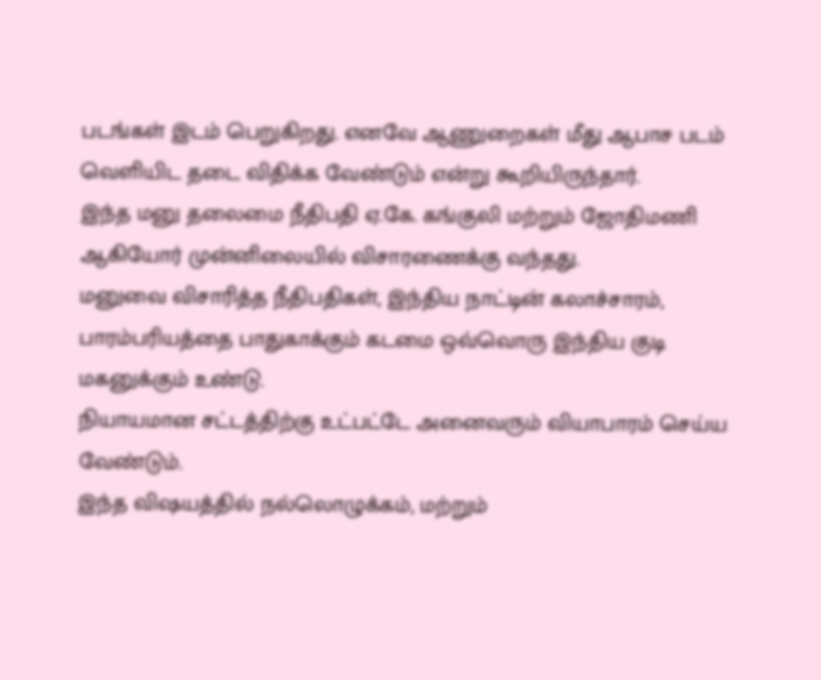படங்கள் இடம் பெறுகிறது. எனவே ஆணுறைகள் மீது ஆபாச படம் வெளியிட தடை விதிக்க வேண்டும் என்று கூறியிருந்தார்.
இந்த மனு தலைமை நீதிபதி ஏ.கே. கங்குலி மற்றும் ஜோதிமணி ஆகியோர் முன்னிலையில் விசாரணைக்கு வந்தது.
மனுவை விசாரித்த நீதிபதிகள், இந்திய நாட்டின் கலாச்சாரம், பாரம்பரியத்தை பாதுகாக்கும் கடமை ஒவ்வொரு இந்திய குடி மகனுக்கும் உண்டு.
நியாயமான சட்டத்திற்கு உட்பட்டே அனைவரும் வியாபாரம் செய்ய வேண்டும்.
இந்த விஷயத்தில் நல்லொழுக்கம், மற்றும்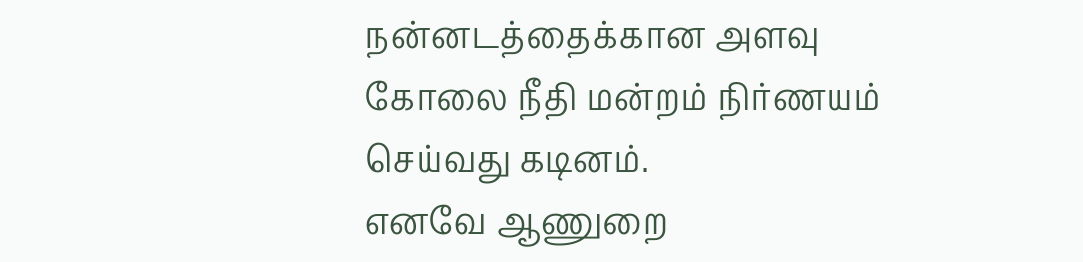நன்னடத்தைக்கான அளவு கோலை நீதி மன்றம் நிர்ணயம் செய்வது கடினம்.
எனவே ஆணுறை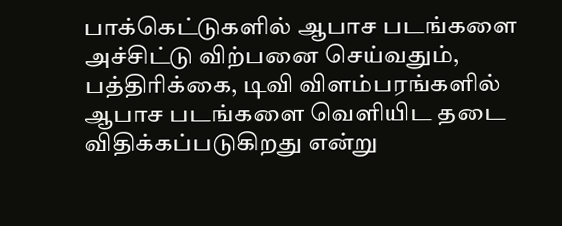பாக்கெட்டுகளில் ஆபாச படங்களை அச்சிட்டு விற்பனை செய்வதும், பத்திரிக்கை, டிவி விளம்பரங்களில் ஆபாச படங்களை வெளியிட தடை விதிக்கப்படுகிறது என்று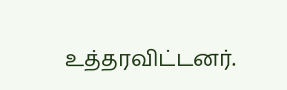உத்தரவிட்டனர்.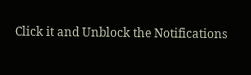Click it and Unblock the Notifications